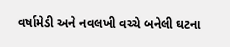વર્ષામેડી અને નવલખી વચ્ચે બનેલી ઘટના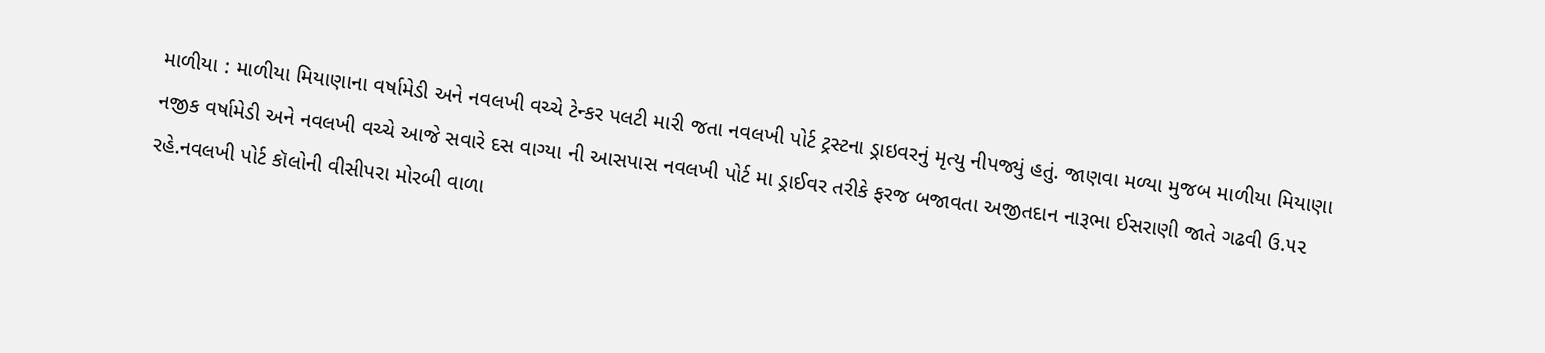માળીયા : માળીયા મિયાણાના વર્ષામેડી અને નવલખી વચ્ચે ટેન્કર પલટી મારી જતા નવલખી પોર્ટ ટ્રસ્ટના ડ્રાઇવરનું મૃત્યુ નીપજ્યું હતું. જાણવા મળ્યા મુજબ માળીયા મિયાણા નજીક વર્ષામેડી અને નવલખી વચ્ચે આજે સવારે દસ વાગ્યા ની આસપાસ નવલખી પોર્ટ મા ડ્રાઈવર તરીકે ફરજ બજાવતા અજીતદાન નારૂભા ઈસરાણી જાતે ગઢવી ઉ.૫૨ રહે.નવલખી પોર્ટ કૉલોની વીસીપરા મોરબી વાળા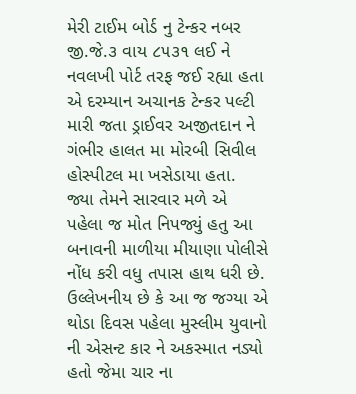મેરી ટાઈમ બોર્ડ નુ ટેન્કર નબર જી.જે.૩ વાય ૮૫૩૧ લઈ ને નવલખી પોર્ટ તરફ જઈ રહ્યા હતા એ દરમ્યાન અચાનક ટેન્કર પલ્ટી મારી જતા ડ્રાઈવર અજીતદાન ને ગંભીર હાલત મા મોરબી સિવીલ હોસ્પીટલ મા ખસેડાયા હતા. જ્યા તેમને સારવાર મળે એ પહેલા જ મોત નિપજ્યું હતુ આ બનાવની માળીયા મીયાણા પોલીસે નોંધ કરી વધુ તપાસ હાથ ધરી છે. ઉલ્લેખનીય છે કે આ જ જગ્યા એ થોડા દિવસ પહેલા મુસ્લીમ યુવાનો ની એસન્ટ કાર ને અકસ્માત નડ્યો હતો જેમા ચાર ના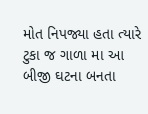મોત નિપજ્યા હતા ત્યારે ટુકા જ ગાળા મા આ બીજી ઘટના બનતા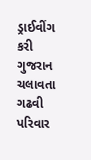ડ્રાઈવીંગ કરી ગુજરાન ચલાવતા ગઢવી પરિવાર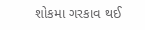શોકમા ગરકાવ થઈ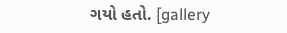ગયો હતો. [gallery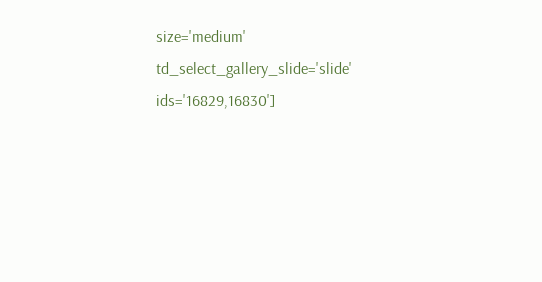size='medium' td_select_gallery_slide='slide' ids='16829,16830']